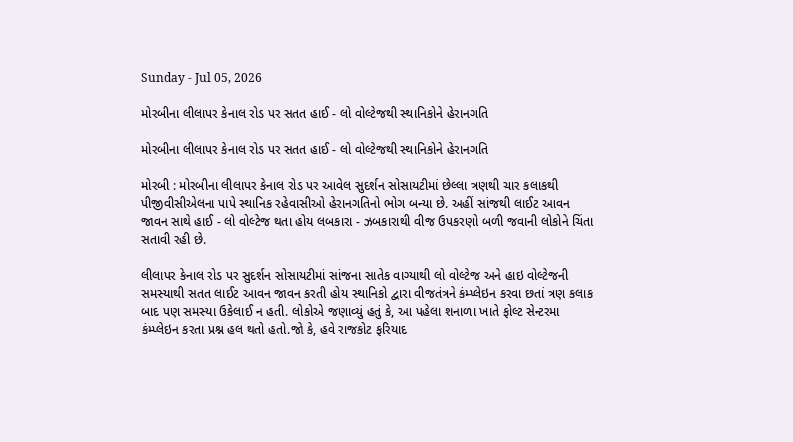Sunday - Jul 05, 2026

મોરબીના લીલાપર કેનાલ રોડ પર સતત હાઈ - લો વોલ્ટેજથી સ્થાનિકોને હેરાનગતિ

મોરબીના લીલાપર કેનાલ રોડ પર સતત હાઈ - લો વોલ્ટેજથી સ્થાનિકોને હેરાનગતિ

મોરબી : મોરબીના લીલાપર કેનાલ રોડ પર આવેલ સુદર્શન સોસાયટીમાં છેલ્લા ત્રણથી ચાર કલાકથી પીજીવીસીએલના પાપે સ્થાનિક રહેવાસીઓ હેરાનગતિનો ભોગ બન્યા છે. અહીં સાંજથી લાઈટ આવન જાવન સાથે હાઈ - લો વોલ્ટેજ થતા હોય લબકારા - ઝબકારાથી વીજ ઉપકરણો બળી જવાની લોકોને ચિંતા સતાવી રહી છે.

લીલાપર કેનાલ રોડ પર સુદર્શન સોસાયટીમાં સાંજના સાતેક વાગ્યાથી લો વોલ્ટેજ અને હાઇ વોલ્ટેજની સમસ્યાથી સતત લાઈટ આવન જાવન કરતી હોય સ્થાનિકો દ્વારા વીજતંત્રને કંમ્પ્લેઇન કરવા છતાં ત્રણ કલાક બાદ પણ સમસ્યા ઉકેલાઈ ન હતી. લોકોએ જણાવ્યું હતું કે, આ પહેલા શનાળા ખાતે ફોલ્ટ સેન્ટરમા કંમ્પ્લેઇન કરતા પ્રશ્ન હલ થતો હતો.જો કે, હવે રાજકોટ ફરિયાદ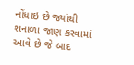નોંધાઇ છે જ્યાંથી શનાળા જાણ કરવામાં આવે છે જે બાદ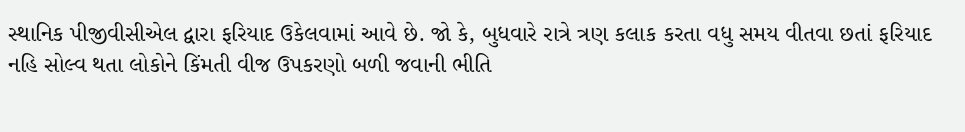સ્થાનિક પીજીવીસીએલ દ્વારા ફરિયાદ ઉકેલવામાં આવે છે. જો કે, બુધવારે રાત્રે ત્રણ કલાક કરતા વધુ સમય વીતવા છતાં ફરિયાદ નહિ સોલ્વ થતા લોકોને કિંમતી વીજ ઉપકરણો બળી જવાની ભીતિ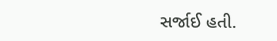સર્જાઈ હતી.